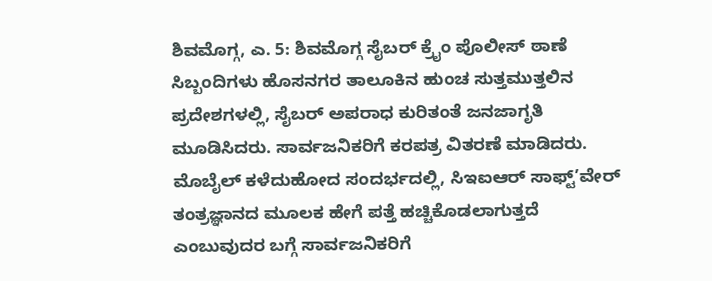ಶಿವಮೊಗ್ಗ, ಎ. 5: ಶಿವಮೊಗ್ಗ ಸೈಬರ್ ಕ್ರೈಂ ಪೊಲೀಸ್ ಠಾಣೆ ಸಿಬ್ಬಂದಿಗಳು ಹೊಸನಗರ ತಾಲೂಕಿನ ಹುಂಚ ಸುತ್ತಮುತ್ತಲಿನ ಪ್ರದೇಶಗಳಲ್ಲಿ, ಸೈಬರ್ ಅಪರಾಧ ಕುರಿತಂತೆ ಜನಜಾಗೃತಿ ಮೂಡಿಸಿದರು. ಸಾರ್ವಜನಿಕರಿಗೆ ಕರಪತ್ರ ವಿತರಣೆ ಮಾಡಿದರು.
ಮೊಬೈಲ್ ಕಳೆದುಹೋದ ಸಂದರ್ಭದಲ್ಲಿ, ಸಿಇಐಆರ್ ಸಾಫ್ಟ್’ವೇರ್ ತಂತ್ರಜ್ಞಾನದ ಮೂಲಕ ಹೇಗೆ ಪತ್ತೆ ಹಚ್ಚಿಕೊಡಲಾಗುತ್ತದೆ ಎಂಬುವುದರ ಬಗ್ಗೆ ಸಾರ್ವಜನಿಕರಿಗೆ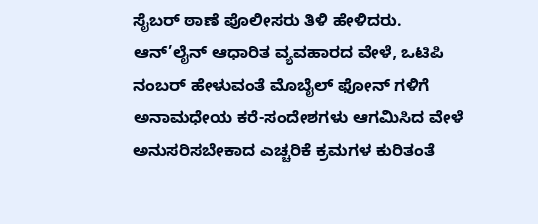ಸೈಬರ್ ಠಾಣೆ ಪೊಲೀಸರು ತಿಳಿ ಹೇಳಿದರು.
ಆನ್’ಲೈನ್ ಆಧಾರಿತ ವ್ಯವಹಾರದ ವೇಳೆ, ಒಟಿಪಿ ನಂಬರ್ ಹೇಳುವಂತೆ ಮೊಬೈಲ್ ಫೋನ್ ಗಳಿಗೆ ಅನಾಮಧೇಯ ಕರೆ-ಸಂದೇಶಗಳು ಆಗಮಿಸಿದ ವೇಳೆ ಅನುಸರಿಸಬೇಕಾದ ಎಚ್ಚರಿಕೆ ಕ್ರಮಗಳ ಕುರಿತಂತೆ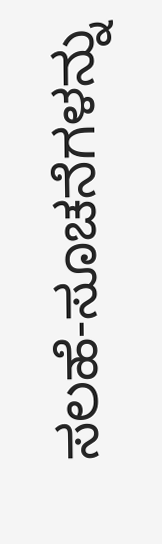ಸಲಹೆ-ಸೂಚನೆಗಳನ್ನು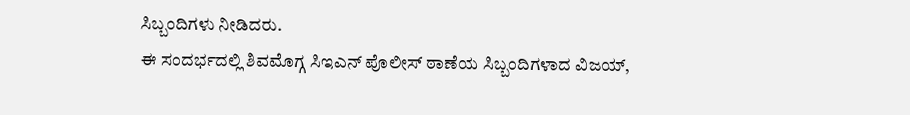ಸಿಬ್ಬಂದಿಗಳು ನೀಡಿದರು.
ಈ ಸಂದರ್ಭದಲ್ಲಿ ಶಿವಮೊಗ್ಗ ಸಿಇಎನ್ ಪೊಲೀಸ್ ಠಾಣೆಯ ಸಿಬ್ಬಂದಿಗಳಾದ ವಿಜಯ್,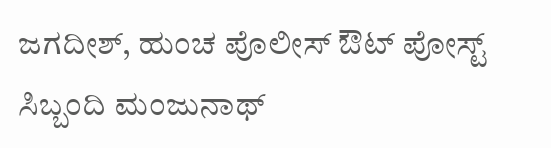ಜಗದೀಶ್, ಹುಂಚ ಪೊಲೀಸ್ ಔಟ್ ಪೋಸ್ಟ್ ಸಿಬ್ಬಂದಿ ಮಂಜುನಾಥ್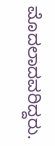ಮೊದಲಾದವರಿದ್ದರು.